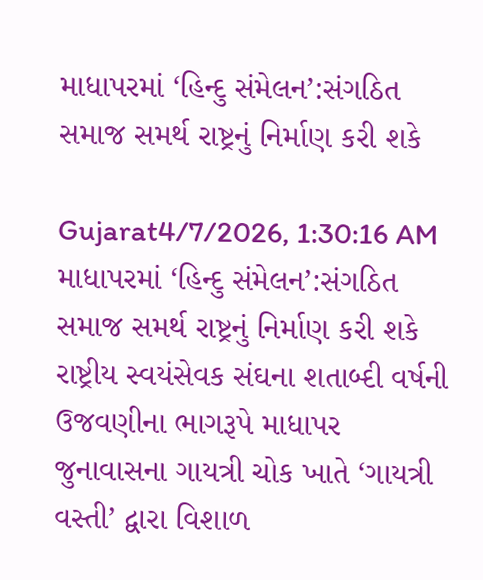માધાપરમાં ‘હિન્દુ સંમેલન’:સંગઠિત સમાજ સમર્થ રાષ્ટ્રનું નિર્માણ કરી શકે

Gujarat4/7/2026, 1:30:16 AM
માધાપરમાં ‘હિન્દુ સંમેલન’:સંગઠિત સમાજ સમર્થ રાષ્ટ્રનું નિર્માણ કરી શકે
રાષ્ટ્રીય સ્વયંસેવક સંઘના શતાબ્દી વર્ષની ઉજવણીના ભાગરૂપે માધાપર જુનાવાસના ગાયત્રી ચોક ખાતે ‘ગાયત્રી વસ્તી’ દ્વારા વિશાળ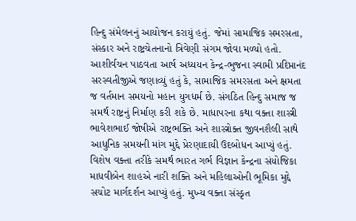હિન્દુ સંમેલનનું આયોજન કરાયું હતું. જેમાં સામાજિક સમરસતા, સંસ્કાર અને રાષ્ટ્રચેતનાનો ત્રિવેણી સંગમ જોવા મળ્યો હતો. આશીર્વચન પાઠવતા આર્ષ અધ્યયન કેન્દ્ર-ભુજના સ્વામી પ્રદિપ્તાનંદ સરસ્વતીજીએ જણાવ્યું હતું કે, સામાજિક સમરસતા અને ક્ષમતા જ વર્તમાન સમયનો મહાન યુગધર્મ છે. સંગઠિત હિન્દુ સમાજ જ સમર્થ રાષ્ટ્રનું નિર્માણ કરી શકે છે. માધાપરના કથા વક્તા શાસ્ત્રી ભાવેશભાઈ જોષીએ રાષ્ટ્રભક્તિ અને શાસ્ત્રોક્ત જીવનશૈલી સાથે આધુનિક સમયની માંગ મુદ્દે પ્રેરણાદાયી ઉદબોધન આપ્યું હતું. વિશેષ વક્તા તરીકે સમર્થ ભારત ગર્ભ વિજ્ઞાન કેન્દ્રના સંયોજિકા માધવીબેન શાહએ નારી શક્તિ અને મહિલાઓની ભૂમિકા મુદ્દે સચોટ માર્ગદર્શન આપ્યું હતું. મુખ્ય વક્તા સંસ્કૃત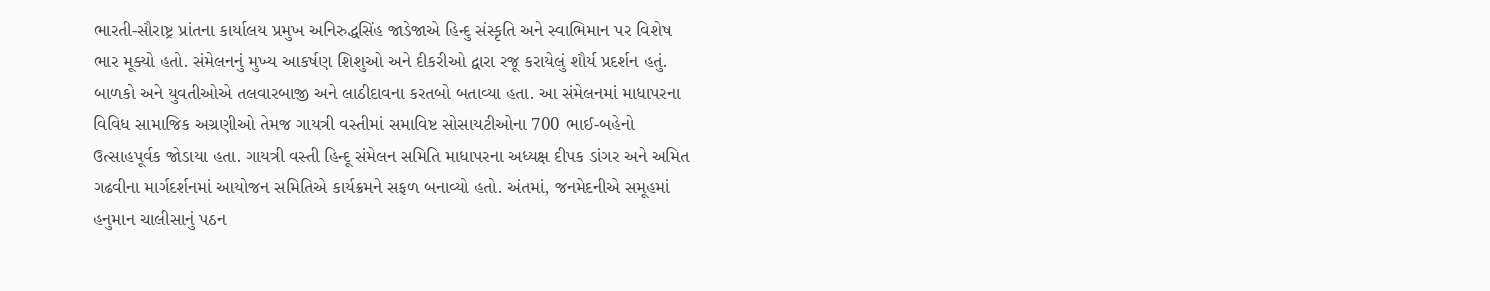ભારતી-સૌરાષ્ટ્ર પ્રાંતના કાર્યાલય પ્રમુખ અનિરુદ્ધસિંહ જાડેજાએ હિન્દુ સંસ્કૃતિ અને સ્વાભિમાન પર વિશેષ ભાર મૂક્યો હતો. સંમેલનનું મુખ્ય આકર્ષણ શિશુઓ અને દીકરીઓ દ્વારા રજૂ કરાયેલું શૌર્ય પ્રદર્શન હતું. બાળકો અને યુવતીઓએ તલવારબાજી અને લાઠીદાવના કરતબો બતાવ્યા હતા. આ સંમેલનમાં માધાપરના વિવિધ સામાજિક અગ્રણીઓ તેમજ ગાયત્રી વસ્તીમાં સમાવિષ્ટ સોસાયટીઓના 700 ભાઈ-બહેનો ઉત્સાહપૂર્વક જોડાયા હતા. ગાયત્રી વસ્તી હિન્દૂ સંમેલન સમિતિ માધાપરના અધ્યક્ષ દીપક ડાંગર અને અમિત ગઢવીના માર્ગદર્શનમાં આયોજન સમિતિએ કાર્યક્રમને સફળ બનાવ્યો હતો. અંતમાં, જનમેદનીએ સમૂહમાં હનુમાન ચાલીસાનું પઠન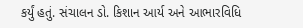કર્યું હતું. સંચાલન ડો. કિશાન આર્ય અને આભારવિધિ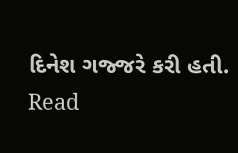દિનેશ ગજ્જરે કરી હતી.
Read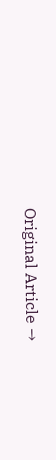Original Article →